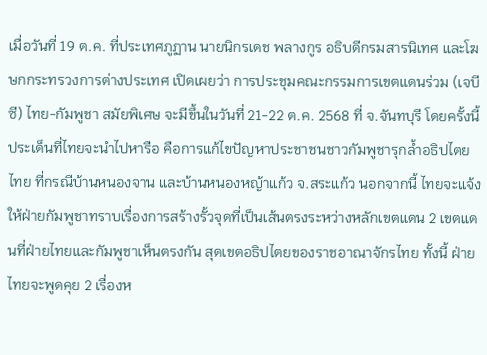เมื่อวันที่ 19 ต.ค. ที่ประเทศภูฏาน นายนิกรเดช พลางกูร อธิบดีกรมสารนิเทศ และโฆษกกระทรวงการต่างประเทศ เปิดเผยว่า การประชุมคณะกรรมการเขตแดนร่วม (เจบีซี) ไทย-กัมพูชา สมัยพิเศษ จะมีขึ้นในวันที่ 21-22 ต.ค. 2568 ที่ จ.จันทบุรี โดยครั้งนี้ ประเด็นที่ไทยจะนำไปหารือ คือการแก้ไขปัญหาประชาชนชาวกัมพูชารุกล้ำอธิปไตยไทย ที่กรณีบ้านหนองจาน และบ้านหนองหญ้าแก้ว จ.สระแก้ว นอกจากนี้ ไทยจะแจ้งให้ฝ่ายกัมพูชาทราบเรื่องการสร้างรั้วจุดที่เป็นเส้นตรงระหว่างหลักเขตแดน 2 เขตแดนที่ฝ่ายไทยและกัมพูชาเห็นตรงกัน สุดเขตอธิปไตยของราชอาณาจักรไทย ทั้งนี้ ฝ่ายไทยจะพูดคุย 2 เรื่องห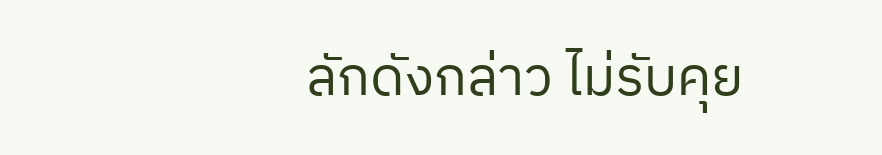ลักดังกล่าว ไม่รับคุย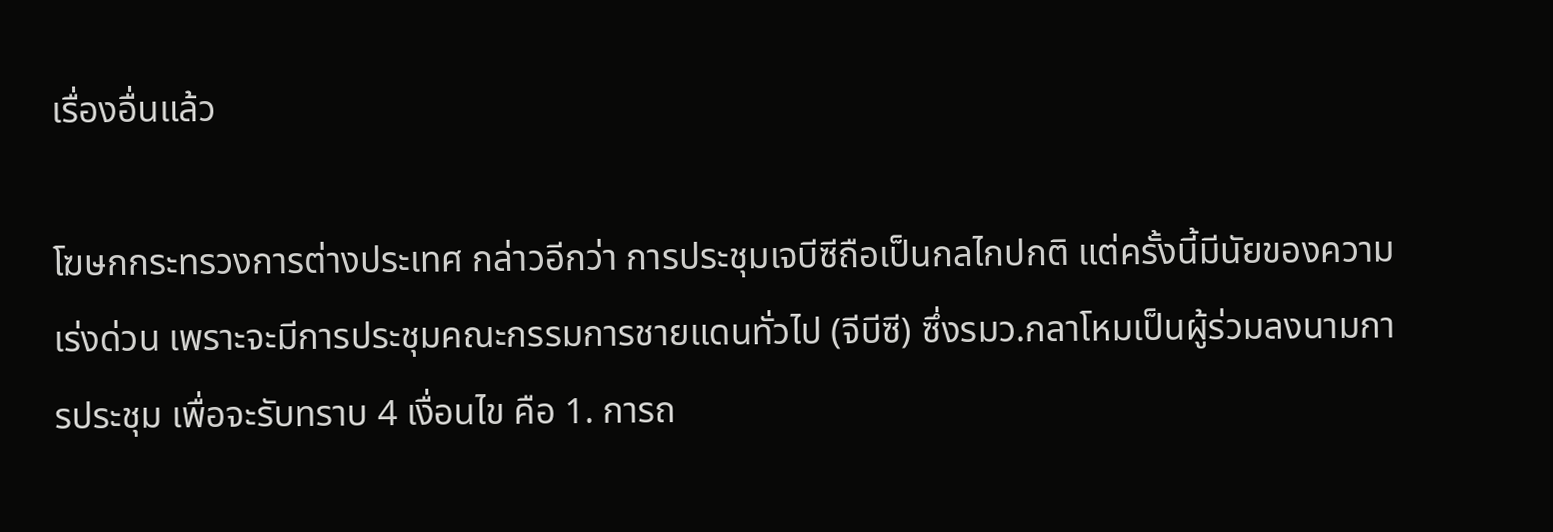เรื่องอื่นแล้ว

โฆษกกระทรวงการต่างประเทศ กล่าวอีกว่า การประชุมเจบีซีถือเป็นกลไกปกติ แต่ครั้งนี้มีนัยของความเร่งด่วน เพราะจะมีการประชุมคณะกรรมการชายแดนทั่วไป (จีบีซี) ซึ่งรมว.กลาโหมเป็นผู้ร่วมลงนามการประชุม เพื่อจะรับทราบ 4 เงื่อนไข คือ 1. การถ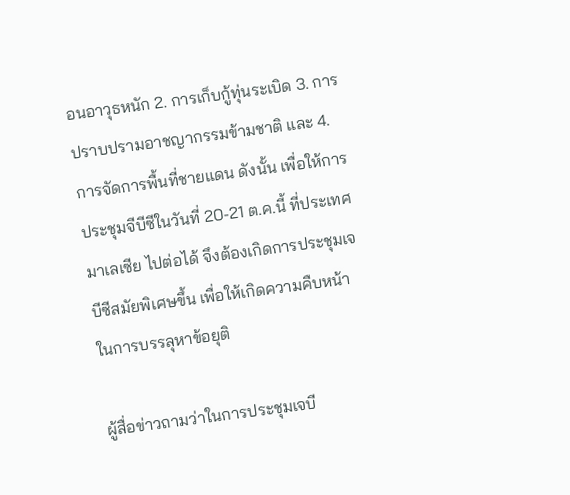อนอาวุธหนัก 2. การเก็บกู้ทุ่นระเบิด 3. การปราบปรามอาชญากรรมข้ามชาติ และ 4.การจัดการพื้นที่ชายแดน ดังนั้น เพื่อให้การประชุมจีบีซีในวันที่ 20-21 ต.ค.นี้ ที่ประเทศมาเลเซีย ไปต่อได้ จึงต้องเกิดการประชุมเจบีซีสมัยพิเศษขึ้น เพื่อให้เกิดความคืบหน้าในการบรรลุหาข้อยุติ

ผู้สื่อข่าวถามว่าในการประชุมเจบี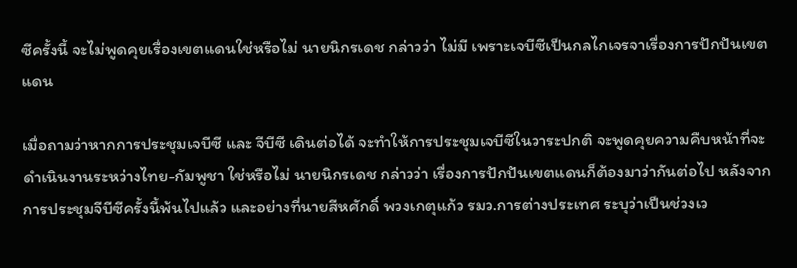ซีครั้งนี้ จะไม่พูดคุยเรื่องเขตแดนใช่หรือไม่ นายนิกรเดช กล่าวว่า ไม่มี เพราะเจบีซีเป็นกลไกเจรจาเรื่องการปักปันเขตแดน

เมื่อถามว่าหากการประชุมเจบีซี และ จีบีซี เดินต่อได้ จะทำให้การประชุมเจบีซีในวาระปกติ จะพูดคุยความคืบหน้าที่จะดำเนินงานระหว่างไทย-กัมพูชา ใช่หรือไม่ นายนิกรเดช กล่าวว่า เรื่องการปักปันเขตแดนก็ต้องมาว่ากันต่อไป หลังจากการประชุมจีบีซีครั้งนี้พ้นไปแล้ว และอย่างที่นายสีหศักดิ์ พวงเกตุแก้ว รมว.การต่างประเทศ ระบุว่าเป็นช่วงเว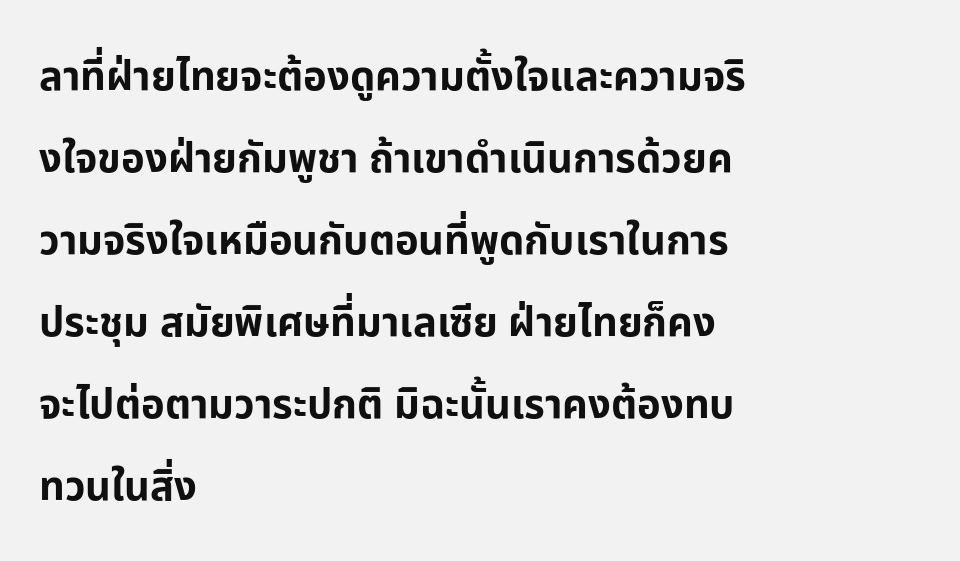ลาที่ฝ่ายไทยจะต้องดูความตั้งใจและความจริงใจของฝ่ายกัมพูชา ถ้าเขาดำเนินการด้วยความจริงใจเหมือนกับตอนที่พูดกับเราในการประชุม สมัยพิเศษที่มาเลเซีย ฝ่ายไทยก็คงจะไปต่อตามวาระปกติ มิฉะนั้นเราคงต้องทบทวนในสิ่ง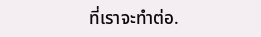ที่เราจะทำต่อ.